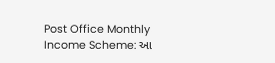Post Office Monthly Income Scheme: આ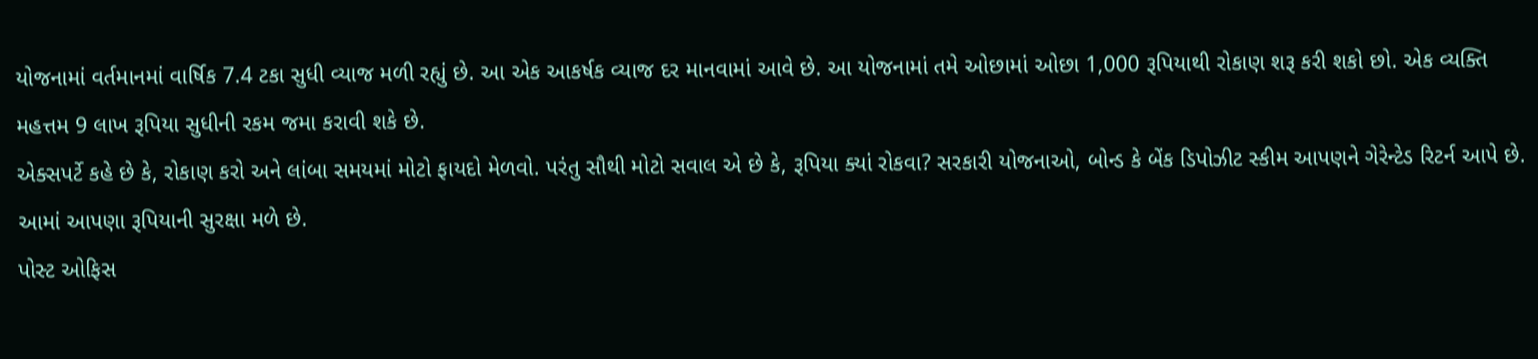યોજનામાં વર્તમાનમાં વાર્ષિક 7.4 ટકા સુધી વ્યાજ મળી રહ્યું છે. આ એક આકર્ષક વ્યાજ દર માનવામાં આવે છે. આ યોજનામાં તમે ઓછામાં ઓછા 1,000 રૂપિયાથી રોકાણ શરૂ કરી શકો છો. એક વ્યક્તિ મહત્તમ 9 લાખ રૂપિયા સુધીની રકમ જમા કરાવી શકે છે.
એક્સપર્ટે કહે છે કે, રોકાણ કરો અને લાંબા સમયમાં મોટો ફાયદો મેળવો. પરંતુ સૌથી મોટો સવાલ એ છે કે, રૂપિયા ક્યાં રોકવા? સરકારી યોજનાઓ, બોન્ડ કે બેંક ડિપોઝીટ સ્કીમ આપણને ગેરેન્ટેડ રિટર્ન આપે છે. આમાં આપણા રૂપિયાની સુરક્ષા મળે છે.
પોસ્ટ ઓફિસ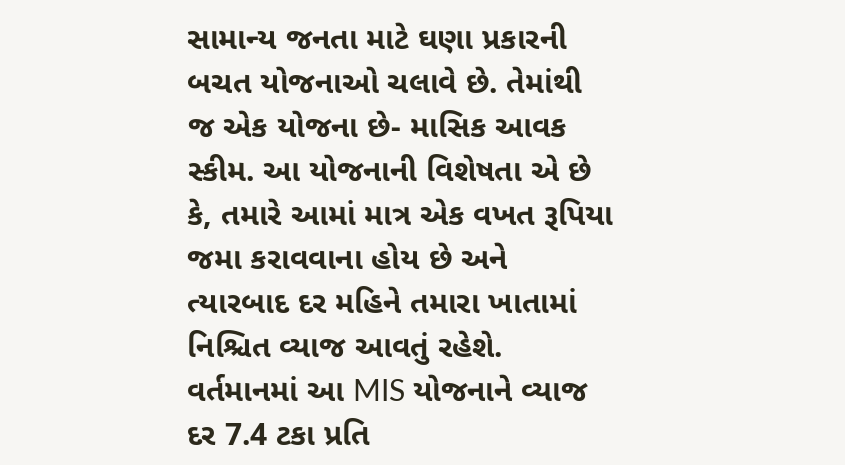સામાન્ય જનતા માટે ઘણા પ્રકારની બચત યોજનાઓ ચલાવે છે. તેમાંથી જ એક યોજના છે- માસિક આવક સ્કીમ. આ યોજનાની વિશેષતા એ છે કે, તમારે આમાં માત્ર એક વખત રૂપિયા જમા કરાવવાના હોય છે અને ત્યારબાદ દર મહિને તમારા ખાતામાં નિશ્ચિત વ્યાજ આવતું રહેશે.
વર્તમાનમાં આ MIS યોજનાને વ્યાજ દર 7.4 ટકા પ્રતિ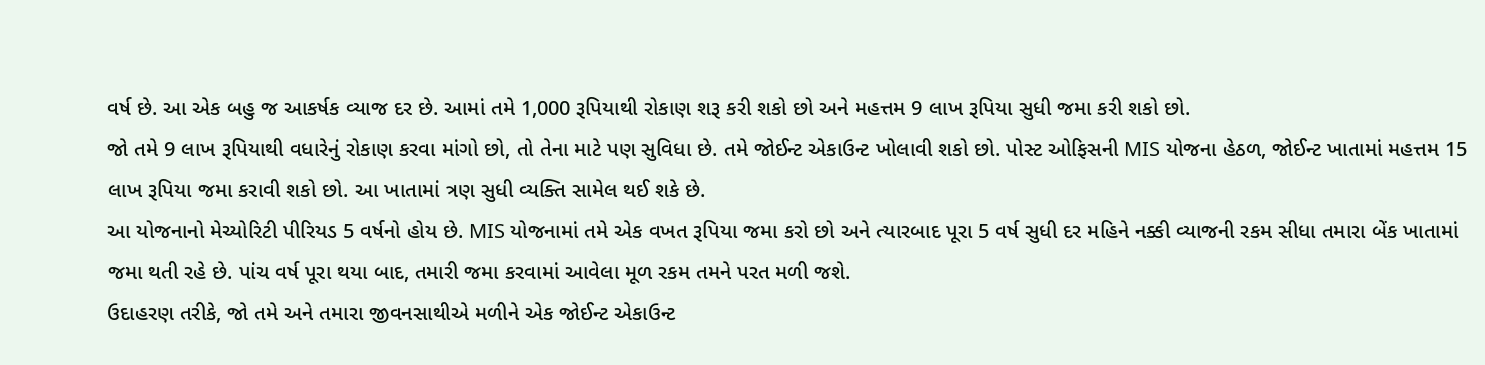વર્ષ છે. આ એક બહુ જ આકર્ષક વ્યાજ દર છે. આમાં તમે 1,000 રૂપિયાથી રોકાણ શરૂ કરી શકો છો અને મહત્તમ 9 લાખ રૂપિયા સુધી જમા કરી શકો છો.
જો તમે 9 લાખ રૂપિયાથી વધારેનું રોકાણ કરવા માંગો છો, તો તેના માટે પણ સુવિધા છે. તમે જોઈન્ટ એકાઉન્ટ ખોલાવી શકો છો. પોસ્ટ ઓફિસની MIS યોજના હેઠળ, જોઈન્ટ ખાતામાં મહત્તમ 15 લાખ રૂપિયા જમા કરાવી શકો છો. આ ખાતામાં ત્રણ સુધી વ્યક્તિ સામેલ થઈ શકે છે.
આ યોજનાનો મેચ્યોરિટી પીરિયડ 5 વર્ષનો હોય છે. MIS યોજનામાં તમે એક વખત રૂપિયા જમા કરો છો અને ત્યારબાદ પૂરા 5 વર્ષ સુધી દર મહિને નક્કી વ્યાજની રકમ સીધા તમારા બેંક ખાતામાં જમા થતી રહે છે. પાંચ વર્ષ પૂરા થયા બાદ, તમારી જમા કરવામાં આવેલા મૂળ રકમ તમને પરત મળી જશે.
ઉદાહરણ તરીકે, જો તમે અને તમારા જીવનસાથીએ મળીને એક જોઈન્ટ એકાઉન્ટ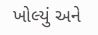ખોલ્યું અને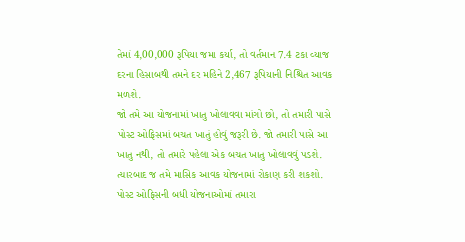તેમાં 4,00,000 રૂપિયા જમા કર્યા, તો વર્તમાન 7.4 ટકા વ્યાજ દરના હિસાબથી તમને દર મહિને 2,467 રૂપિયાની નિશ્ચિત આવક મળશે.
જો તમે આ યોજનામાં ખાતુ ખોલાવવા માંગો છો, તો તમારી પાસે પોસ્ટ ઓફિસમાં બચત ખાતું હોવું જરૂરી છે. જો તમારી પાસે આ ખાતુ નથી, તો તમારે પહેલા એક બચત ખાતુ ખોલાવવું પડશે. ત્યારબાદ જ તમે માસિક આવક યોજનામાં રોકાણ કરી શકશો.
પોસ્ટ ઓફિસની બધી યોજનાઓમાં તમારા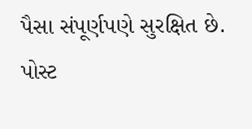પૈસા સંપૂર્ણપણે સુરક્ષિત છે. પોસ્ટ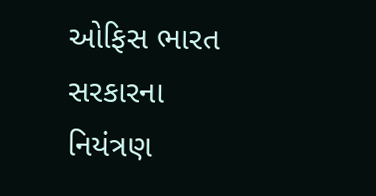ઓફિસ ભારત સરકારના નિયંત્રણ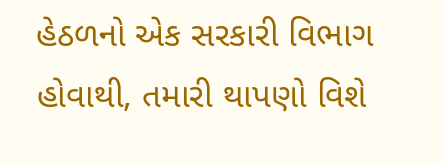હેઠળનો એક સરકારી વિભાગ હોવાથી, તમારી થાપણો વિશે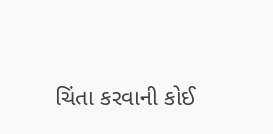ચિંતા કરવાની કોઈ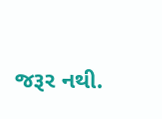જરૂર નથી.